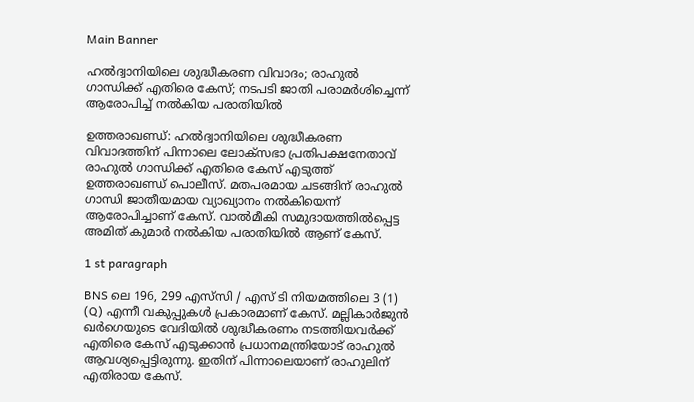Main Banner

ഹല്‍ദ്വാനിയിലെ ശുദ്ധീകരണ വിവാദം; രാഹുല്‍ ഗാന്ധിക്ക് എതിരെ കേസ്; നടപടി ജാതി പരാമര്‍ശിച്ചെന്ന് ആരോപിച്ച് നല്‍കിയ പരാതിയില്‍

ഉത്തരാഖണ്ഡ്: ഹല്‍ദ്വാനിയിലെ ശുദ്ധീകരണ വിവാദത്തിന് പിന്നാലെ ലോക്‌സഭാ പ്രതിപക്ഷനേതാവ് രാഹുല്‍ ഗാന്ധിക്ക് എതിരെ കേസ് എടുത്ത് ഉത്തരാഖണ്ഡ് പൊലീസ്. മതപരമായ ചടങ്ങിന് രാഹുല്‍ ഗാന്ധി ജാതീയമായ വ്യാഖ്യാനം നല്‍കിയെന്ന് ആരോപിച്ചാണ് കേസ്. വാല്‍മീകി സമുദായത്തില്‍പ്പെട്ട അമിത് കുമാര്‍ നല്‍കിയ പരാതിയില്‍ ആണ് കേസ്.

1 st paragraph

BNS ലെ 196, 299 എസ്‌സി / എസ് ടി നിയമത്തിലെ 3 (1) (Q) എന്നീ വകുപ്പുകള്‍ പ്രകാരമാണ് കേസ്. മല്ലികാര്‍ജുന്‍ ഖര്‍ഗെയുടെ വേദിയില്‍ ശുദ്ധീകരണം നടത്തിയവര്‍ക്ക് എതിരെ കേസ് എടുക്കാന്‍ പ്രധാനമന്ത്രിയോട് രാഹുല്‍ ആവശ്യപ്പെട്ടിരുന്നു. ഇതിന് പിന്നാലെയാണ് രാഹുലിന് എതിരായ കേസ്.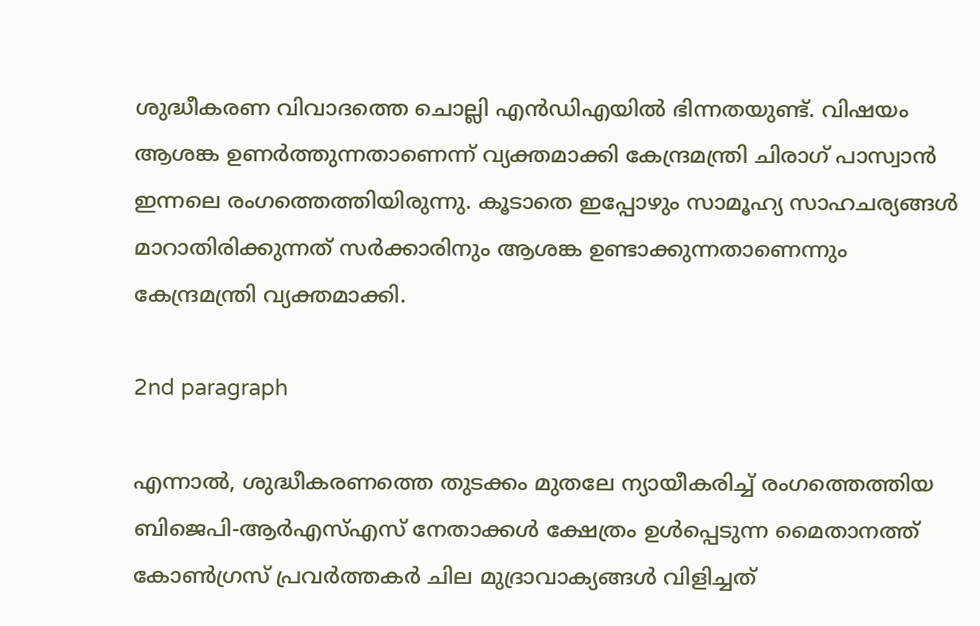ശുദ്ധീകരണ വിവാദത്തെ ചൊല്ലി എന്‍ഡിഎയില്‍ ഭിന്നതയുണ്ട്. വിഷയം ആശങ്ക ഉണര്‍ത്തുന്നതാണെന്ന് വ്യക്തമാക്കി കേന്ദ്രമന്ത്രി ചിരാഗ് പാസ്വാന്‍ ഇന്നലെ രംഗത്തെത്തിയിരുന്നു. കൂടാതെ ഇപ്പോഴും സാമൂഹ്യ സാഹചര്യങ്ങള്‍ മാറാതിരിക്കുന്നത് സര്‍ക്കാരിനും ആശങ്ക ഉണ്ടാക്കുന്നതാണെന്നും കേന്ദ്രമന്ത്രി വ്യക്തമാക്കി.

2nd paragraph

എന്നാല്‍, ശുദ്ധീകരണത്തെ തുടക്കം മുതലേ ന്യായീകരിച്ച് രംഗത്തെത്തിയ ബിജെപി-ആര്‍എസ്എസ് നേതാക്കള്‍ ക്ഷേത്രം ഉള്‍പ്പെടുന്ന മൈതാനത്ത് കോണ്‍ഗ്രസ് പ്രവര്‍ത്തകര്‍ ചില മുദ്രാവാക്യങ്ങള്‍ വിളിച്ചത്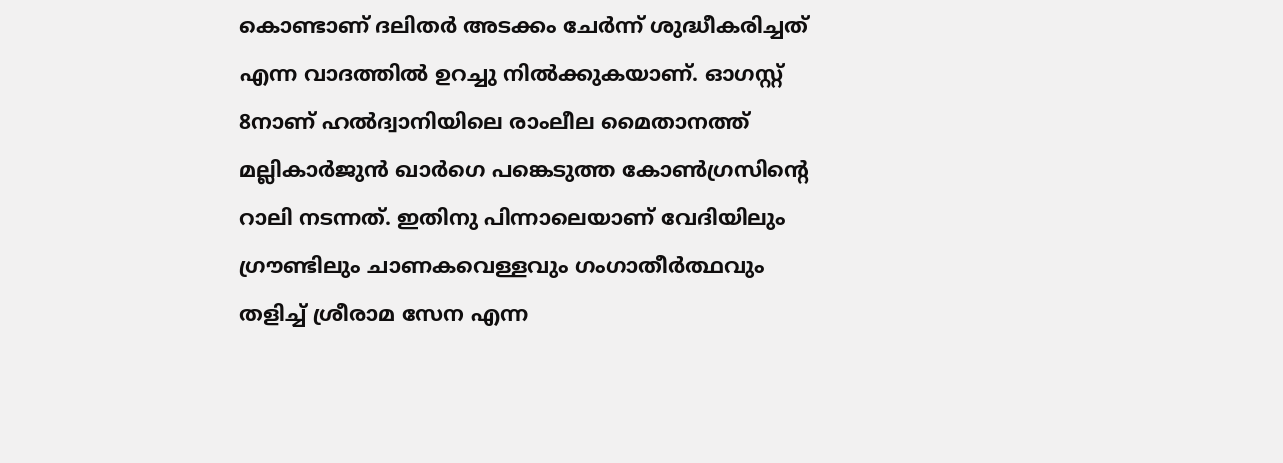കൊണ്ടാണ് ദലിതര്‍ അടക്കം ചേര്‍ന്ന് ശുദ്ധീകരിച്ചത് എന്ന വാദത്തില്‍ ഉറച്ചു നില്‍ക്കുകയാണ്. ഓഗസ്റ്റ് 8നാണ് ഹല്‍ദ്വാനിയിലെ രാംലീല മൈതാനത്ത് മല്ലികാര്‍ജുന്‍ ഖാര്‍ഗെ പങ്കെടുത്ത കോണ്‍ഗ്രസിന്റെ റാലി നടന്നത്. ഇതിനു പിന്നാലെയാണ് വേദിയിലും ഗ്രൗണ്ടിലും ചാണകവെള്ളവും ഗംഗാതീര്‍ത്ഥവും തളിച്ച് ശ്രീരാമ സേന എന്ന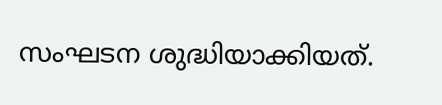സംഘടന ശുദ്ധിയാക്കിയത്.